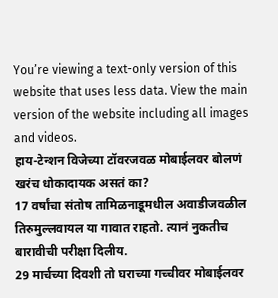You’re viewing a text-only version of this website that uses less data. View the main version of the website including all images and videos.
हाय-टेन्शन विजेच्या टॉवरजवळ मोबाईलवर बोलणं खरंच धोकादायक असतं का?
17 वर्षांचा संतोष तामिळनाडूमधील अवाडीजवळील तिरुमुल्लवायल या गावात राहतो. त्यानं नुकतीच बारावीची परीक्षा दिलीय.
29 मार्चच्या दिवशी तो घराच्या गच्चीवर मोबाईलवर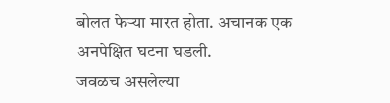बोलत फेऱ्या मारत होता. अचानक एक अनपेक्षित घटना घडली.
जवळच असलेल्या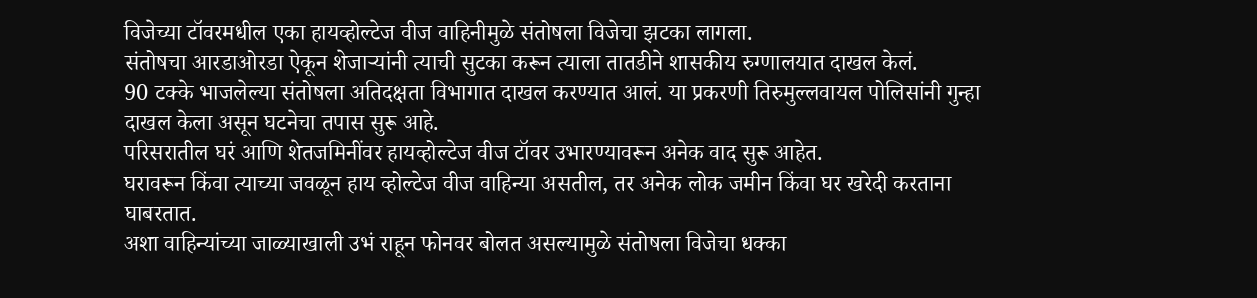विजेच्या टॉवरमधील एका हायव्होल्टेज वीज वाहिनीमुळे संतोषला विजेचा झटका लागला.
संतोषचा आरडाओरडा ऐकून शेजाऱ्यांनी त्याची सुटका करून त्याला तातडीने शासकीय रुग्णालयात दाखल केलं.
90 टक्के भाजलेल्या संतोषला अतिदक्षता विभागात दाखल करण्यात आलं. या प्रकरणी तिरुमुल्लवायल पोलिसांनी गुन्हा दाखल केला असून घटनेचा तपास सुरू आहे.
परिसरातील घरं आणि शेतजमिनींवर हायव्होल्टेज वीज टॉवर उभारण्यावरून अनेक वाद सुरू आहेत.
घरावरून किंवा त्याच्या जवळून हाय व्होल्टेज वीज वाहिन्या असतील, तर अनेक लोक जमीन किंवा घर खरेदी करताना घाबरतात.
अशा वाहिन्यांच्या जाळ्याखाली उभं राहून फोनवर बोलत असल्यामुळे संतोषला विजेचा धक्का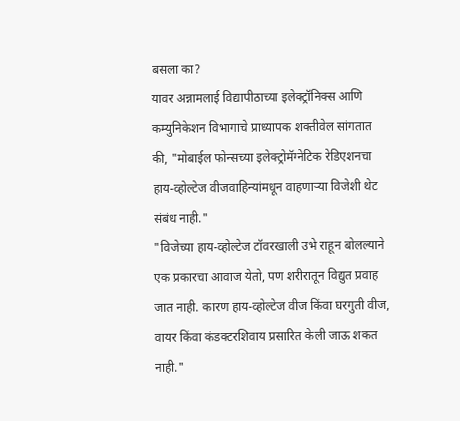बसला का?
यावर अन्नामलाई विद्यापीठाच्या इलेक्ट्रॉनिक्स आणि कम्युनिकेशन विभागाचे प्राध्यापक शक्तीवेल सांगतात की, "मोबाईल फोन्सच्या इलेक्ट्रोमॅग्नेटिक रेडिएशनचा हाय-व्होल्टेज वीजवाहिन्यांमधून वाहणाऱ्या विजेशी थेट संबंध नाही."
"विजेच्या हाय-व्होल्टेज टॉवरखाली उभे राहून बोलल्याने एक प्रकारचा आवाज येतो, पण शरीरातून विद्युत प्रवाह जात नाही. कारण हाय-व्होल्टेज वीज किंवा घरगुती वीज, वायर किंवा कंडक्टरशिवाय प्रसारित केली जाऊ शकत नाही."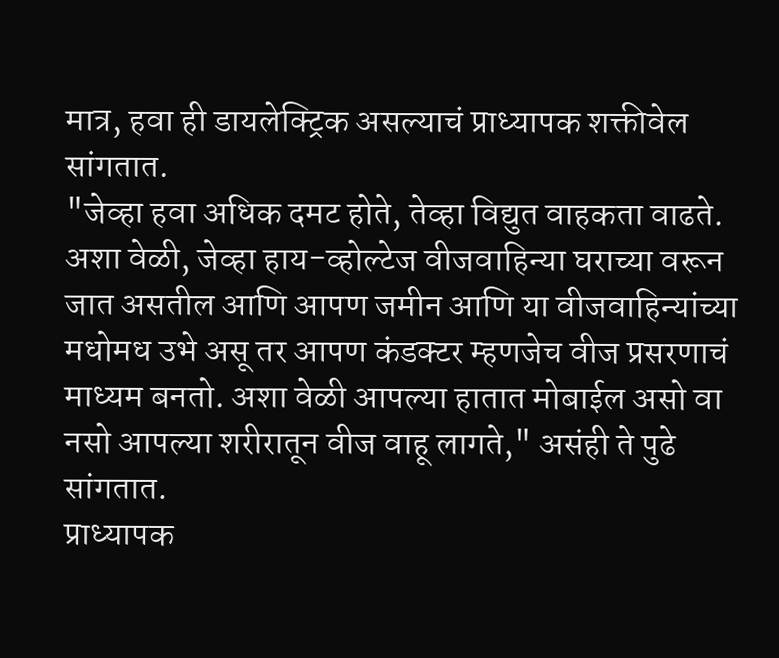मात्र, हवा ही डायलेक्ट्रिक असल्याचं प्राध्यापक शक्तीवेल सांगतात.
"जेव्हा हवा अधिक दमट होते, तेव्हा विद्युत वाहकता वाढते. अशा वेळी, जेव्हा हाय-व्होल्टेज वीजवाहिन्या घराच्या वरून जात असतील आणि आपण जमीन आणि या वीजवाहिन्यांच्या मधोमध उभे असू तर आपण कंडक्टर म्हणजेच वीज प्रसरणाचं माध्यम बनतो. अशा वेळी आपल्या हातात मोबाईल असो वा नसो आपल्या शरीरातून वीज वाहू लागते," असंही ते पुढे सांगतात.
प्राध्यापक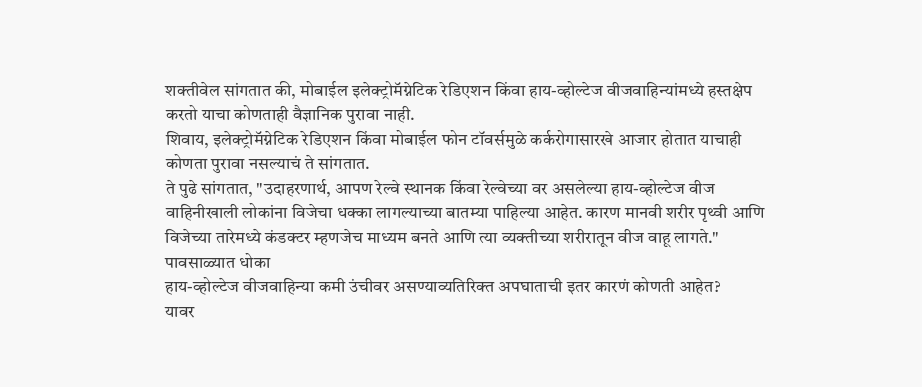शक्तीवेल सांगतात की, मोबाईल इलेक्ट्रोमॅग्नेटिक रेडिएशन किंवा हाय-व्होल्टेज वीजवाहिन्यांमध्ये हस्तक्षेप करतो याचा कोणताही वैज्ञानिक पुरावा नाही.
शिवाय, इलेक्ट्रोमॅग्नेटिक रेडिएशन किंवा मोबाईल फोन टॉवर्समुळे कर्करोगासारखे आजार होतात याचाही कोणता पुरावा नसल्याचं ते सांगतात.
ते पुढे सांगतात, "उदाहरणार्थ, आपण रेल्वे स्थानक किंवा रेल्वेच्या वर असलेल्या हाय-व्होल्टेज वीज वाहिनीखाली लोकांना विजेचा धक्का लागल्याच्या बातम्या पाहिल्या आहेत. कारण मानवी शरीर पृथ्वी आणि विजेच्या तारेमध्ये कंडक्टर म्हणजेच माध्यम बनते आणि त्या व्यक्तीच्या शरीरातून वीज वाहू लागते."
पावसाळ्यात धोका
हाय-व्होल्टेज वीजवाहिन्या कमी उंचीवर असण्याव्यतिरिक्त अपघाताची इतर कारणं कोणती आहेत?
यावर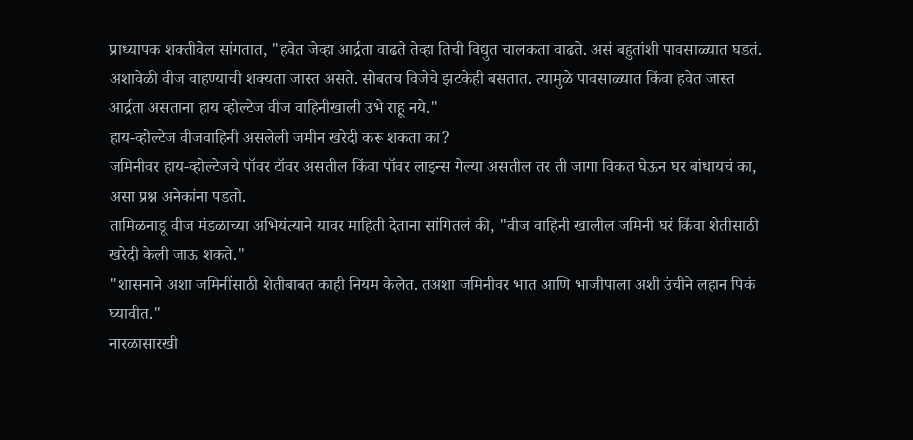प्राध्यापक शक्तीवेल सांगतात, "हवेत जेव्हा आर्द्रता वाढते तेव्हा तिची विद्युत चालकता वाढते. असं बहुतांशी पावसाळ्यात घडतं. अशावेळी वीज वाहण्याची शक्यता जास्त असते. सोबतच विजेचे झटकेही बसतात. त्यामुळे पावसाळ्यात किंवा हवेत जास्त आर्द्रता असताना हाय व्होल्टेज वीज वाहिनीखाली उभे राहू नये."
हाय-व्होल्टेज वीजवाहिनी असलेली जमीन खरेदी करू शकता का?
जमिनीवर हाय-व्होल्टेजचे पॉवर टॉवर असतील किंवा पॉवर लाइन्स गेल्या असतील तर ती जागा विकत घेऊन घर बांधायचं का, असा प्रश्न अनेकांना पडतो.
तामिळनाडू वीज मंडळाच्या अभियंत्याने यावर माहिती देताना सांगितलं की, "वीज वाहिनी खालील जमिनी घरं किंवा शेतीसाठी खरेदी केली जाऊ शकते."
"शासनाने अशा जमिनींसाठी शेतीबाबत काही नियम केलेत. तअशा जमिनीवर भात आणि भाजीपाला अशी उंचीने लहान पिकं घ्यावीत."
नारळासारखी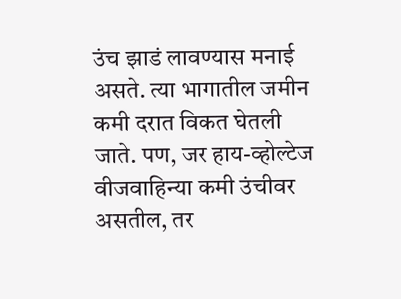उंच झाडं लावण्यास मनाई असते. त्या भागातील जमीन कमी दरात विकत घेतली जाते. पण, जर हाय-व्होल्टेज वीजवाहिन्या कमी उंचीवर असतील, तर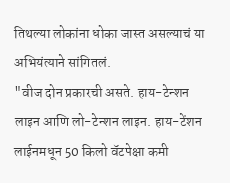तिथल्या लोकांना धोका जास्त असल्याचं या अभियंत्याने सांगितलं.
"वीज दोन प्रकारची असते. हाय-टेन्शन लाइन आणि लो-टेन्शन लाइन. हाय-टेंशन लाईनमधून 50 किलो वॅटपेक्षा कमी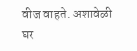वीज वाहते. अशावेळी घर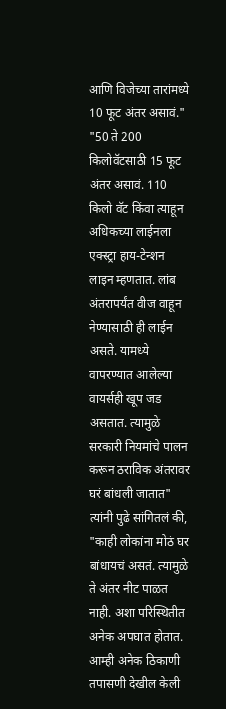आणि विजेच्या तारांमध्ये 10 फूट अंतर असावं."
"50 ते 200 किलोवॅटसाठी 15 फूट अंतर असावं. 110 किलो वॅट किंवा त्याहून अधिकच्या लाईनला एक्स्ट्रा हाय-टेन्शन लाइन म्हणतात. लांब अंतरापर्यंत वीज वाहून नेण्यासाठी ही लाईन असते. यामध्ये वापरण्यात आलेल्या वायर्सही खूप जड असतात. त्यामुळे सरकारी नियमांचे पालन करून ठराविक अंतरावर घरं बांधली जातात"
त्यांनी पुढे सांगितलं की, "काही लोकांना मोठं घर बांधायचं असतं. त्यामुळे ते अंतर नीट पाळत नाही. अशा परिस्थितीत अनेक अपघात होतात. आम्ही अनेक ठिकाणी तपासणी देखील केली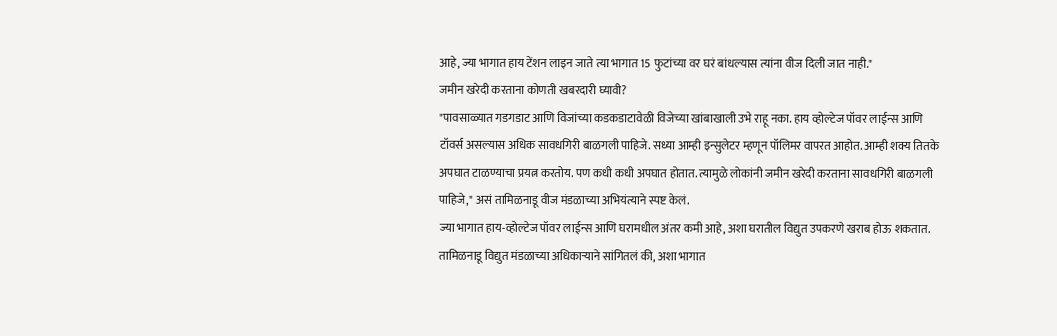आहे, ज्या भागात हाय टेंशन लाइन जाते त्या भागात 15 फुटांच्या वर घरं बांधल्यास त्यांना वीज दिली जात नाही."
जमीन खरेदी करताना कोणती खबरदारी घ्यावी?
"पावसाळ्यात गडगडाट आणि विजांच्या कडकडाटावेळी विजेच्या खांबाखाली उभे राहू नका. हाय व्होल्टेज पॉवर लाईन्स आणि टॉवर्स असल्यास अधिक सावधगिरी बाळगली पाहिजे. सध्या आम्ही इन्सुलेटर म्हणून पॉलिमर वापरत आहोत. आम्ही शक्य तितके अपघात टाळण्याचा प्रयत्न करतोय. पण कधी कधी अपघात होतात. त्यामुळे लोकांनी जमीन खरेदी करताना सावधगिरी बाळगली पाहिजे," असं तामिळनाडू वीज मंडळाच्या अभियंत्याने स्पष्ट केलं.
ज्या भागात हाय-व्होल्टेज पॉवर लाईन्स आणि घरामधील अंतर कमी आहे, अशा घरातील विद्युत उपकरणे खराब होऊ शकतात.
तामिळनाडू विद्युत मंडळाच्या अधिकाऱ्याने सांगितलं की, अशा भागात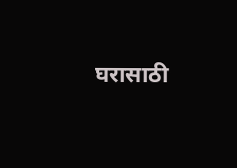घरासाठी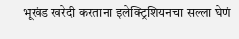भूखंड खरेदी करताना इलेक्ट्रिशियनचा सल्ला घेणं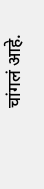चांगलं आहे.